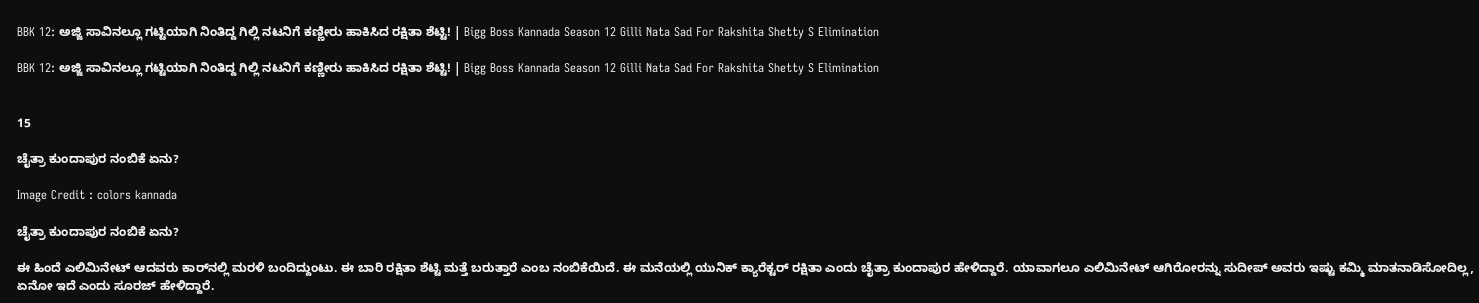BBK 12: ಅಜ್ಜಿ ಸಾವಿನಲ್ಲೂ ಗಟ್ಟಿಯಾಗಿ ನಿಂತಿದ್ದ ಗಿಲ್ಲಿ ನಟನಿಗೆ ಕಣ್ಣೀರು ಹಾಕಿಸಿದ ರಕ್ಷಿತಾ ಶೆಟ್ಟಿ! | Bigg Boss Kannada Season 12 Gilli Nata Sad For Rakshita Shetty S Elimination

BBK 12: ಅಜ್ಜಿ ಸಾವಿನಲ್ಲೂ ಗಟ್ಟಿಯಾಗಿ ನಿಂತಿದ್ದ ಗಿಲ್ಲಿ ನಟನಿಗೆ ಕಣ್ಣೀರು ಹಾಕಿಸಿದ ರಕ್ಷಿತಾ ಶೆಟ್ಟಿ! | Bigg Boss Kannada Season 12 Gilli Nata Sad For Rakshita Shetty S Elimination


15

ಚೈತ್ರಾ ಕುಂದಾಪುರ ನಂಬಿಕೆ ಏನು?

Image Credit : colors kannada

ಚೈತ್ರಾ ಕುಂದಾಪುರ ನಂಬಿಕೆ ಏನು?

ಈ ಹಿಂದೆ ಎಲಿಮಿನೇಟ್‌ ಆದವರು ಕಾರ್‌ನಲ್ಲಿ ಮರಳಿ ಬಂದಿದ್ದುಂಟು. ಈ ಬಾರಿ ರಕ್ಷಿತಾ ಶೆಟ್ಟಿ ಮತ್ತೆ ಬರುತ್ತಾರೆ ಎಂಬ ನಂಬಿಕೆಯಿದೆ. ಈ ಮನೆಯಲ್ಲಿ ಯುನಿಕ್‌ ಕ್ಯಾರೆಕ್ಟರ್‌ ರಕ್ಷಿತಾ ಎಂದು ಚೈತ್ರಾ ಕುಂದಾಪುರ ಹೇಳಿದ್ದಾರೆ. ಯಾವಾಗಲೂ ಎಲಿಮಿನೇಟ್‌ ಆಗಿರೋರನ್ನು ಸುದೀಪ್‌ ಅವರು ಇಷ್ಟು ಕಮ್ಮಿ ಮಾತನಾಡಿಸೋದಿಲ್ಲ, ಏನೋ ಇದೆ ಎಂದು ಸೂರಜ್‌ ಹೇಳಿದ್ದಾರೆ.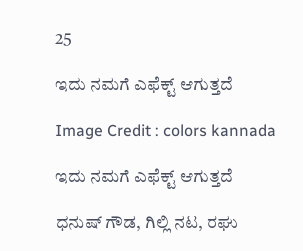25

ಇದು ನಮಗೆ ಎಫೆಕ್ಟ್‌ ಆಗುತ್ತದೆ

Image Credit : colors kannada

ಇದು ನಮಗೆ ಎಫೆಕ್ಟ್‌ ಆಗುತ್ತದೆ

ಧನುಷ್‌ ಗೌಡ, ಗಿಲ್ಲಿ ನಟ, ರಘು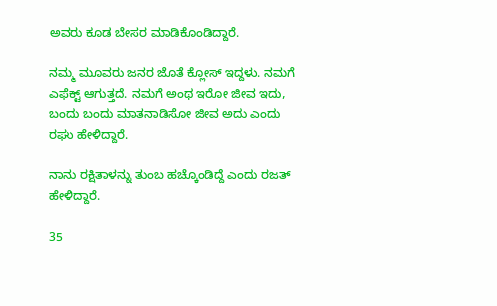ಅವರು ಕೂಡ ಬೇಸರ ಮಾಡಿಕೊಂಡಿದ್ದಾರೆ.

ನಮ್ಮ ಮೂವರು ಜನರ ಜೊತೆ ಕ್ಲೋಸ್‌ ಇದ್ದಳು. ನಮಗೆ ಎಫೆಕ್ಟ್‌ ಆಗುತ್ತದೆ. ನಮಗೆ ಅಂಥ ಇರೋ ಜೀವ ಇದು, ಬಂದು ಬಂದು ಮಾತನಾಡಿಸೋ ಜೀವ ಅದು ಎಂದು ರಘು ಹೇಳಿದ್ದಾರೆ.

ನಾನು ರಕ್ಷಿತಾಳನ್ನು ತುಂಬ ಹಚ್ಕೊಂಡಿದ್ದೆ ಎಂದು ರಜತ್‌ ಹೇಳಿದ್ದಾರೆ.

35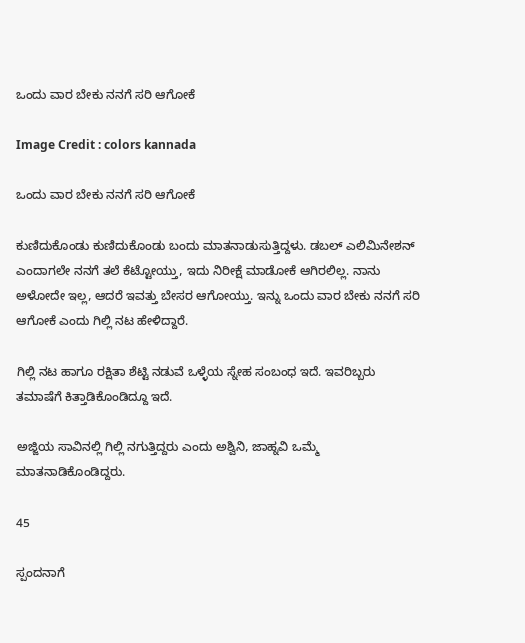ಒಂದು ವಾರ ಬೇಕು ನನಗೆ ಸರಿ ಆಗೋಕೆ

Image Credit : colors kannada

ಒಂದು ವಾರ ಬೇಕು ನನಗೆ ಸರಿ ಆಗೋಕೆ

ಕುಣಿದುಕೊಂಡು ಕುಣಿದುಕೊಂಡು ಬಂದು ಮಾತನಾಡುಸುತ್ತಿದ್ದಳು. ಡಬಲ್‌ ಎಲಿಮಿನೇಶನ್‌ ಎಂದಾಗಲೇ ನನಗೆ ತಲೆ ಕೆಟ್ಟೋಯ್ತು, ಇದು ನಿರೀಕ್ಷೆ ಮಾಡೋಕೆ ಆಗಿರಲಿಲ್ಲ. ನಾನು ಅಳೋದೇ ಇಲ್ಲ, ಆದರೆ ಇವತ್ತು ಬೇಸರ ಆಗೋಯ್ತು. ಇನ್ನು ಒಂದು ವಾರ ಬೇಕು ನನಗೆ ಸರಿ ಆಗೋಕೆ ಎಂದು ಗಿಲ್ಲಿ ನಟ ಹೇಳಿದ್ದಾರೆ.

ಗಿಲ್ಲಿ ನಟ ಹಾಗೂ ರಕ್ಷಿತಾ ಶೆಟ್ಟಿ ನಡುವೆ ಒಳ್ಳೆಯ ಸ್ನೇಹ ಸಂಬಂಧ ಇದೆ. ಇವರಿಬ್ಬರು ತಮಾಷೆಗೆ ಕಿತ್ತಾಡಿಕೊಂಡಿದ್ದೂ ಇದೆ.

ಅಜ್ಜಿಯ ಸಾವಿನಲ್ಲಿ ಗಿಲ್ಲಿ ನಗುತ್ತಿದ್ದರು ಎಂದು ಅಶ್ವಿನಿ, ಜಾಹ್ನವಿ ಒಮ್ಮೆ ಮಾತನಾಡಿಕೊಂಡಿದ್ದರು.

45

ಸ್ಪಂದನಾಗೆ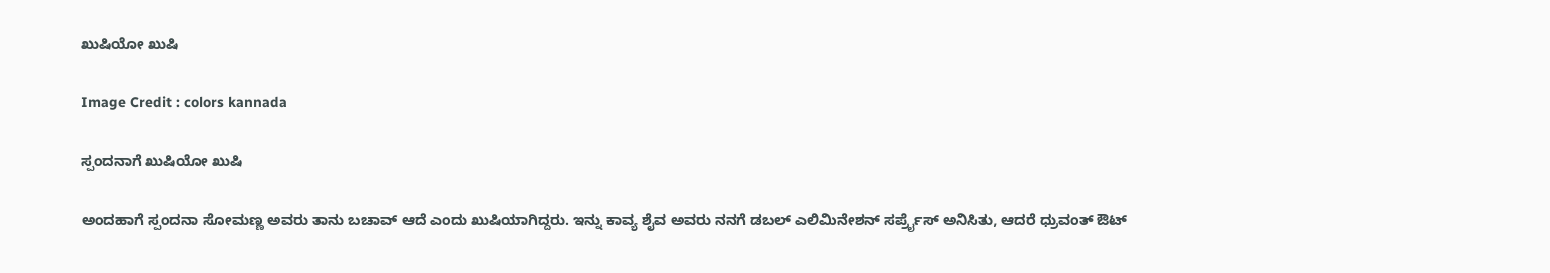ಖುಷಿಯೋ ಖುಷಿ

Image Credit : colors kannada

ಸ್ಪಂದನಾಗೆ ಖುಷಿಯೋ ಖುಷಿ

ಅಂದಹಾಗೆ ಸ್ಪಂದನಾ ಸೋಮಣ್ಣ ಅವರು ತಾನು ಬಚಾವ್‌ ಆದೆ ಎಂದು ಖುಷಿಯಾಗಿದ್ದರು. ಇನ್ನು ಕಾವ್ಯ ಶೈವ ಅವರು ನನಗೆ ಡಬಲ್‌ ಎಲಿಮಿನೇಶನ್‌ ಸರ್ಪ್ರೈಸ್‌ ಅನಿಸಿತು, ಆದರೆ ಧ್ರುವಂತ್‌ ಔಟ್‌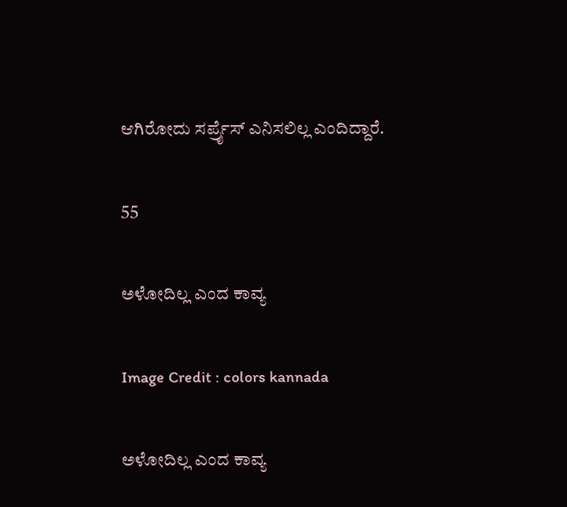ಆಗಿರೋದು ಸರ್ಪ್ರೈಸ್‌ ಎನಿಸಲಿಲ್ಲ ಎಂದಿದ್ದಾರೆ.

55

ಅಳೋದಿಲ್ಲ ಎಂದ ಕಾವ್ಯ

Image Credit : colors kannada

ಅಳೋದಿಲ್ಲ ಎಂದ ಕಾವ್ಯ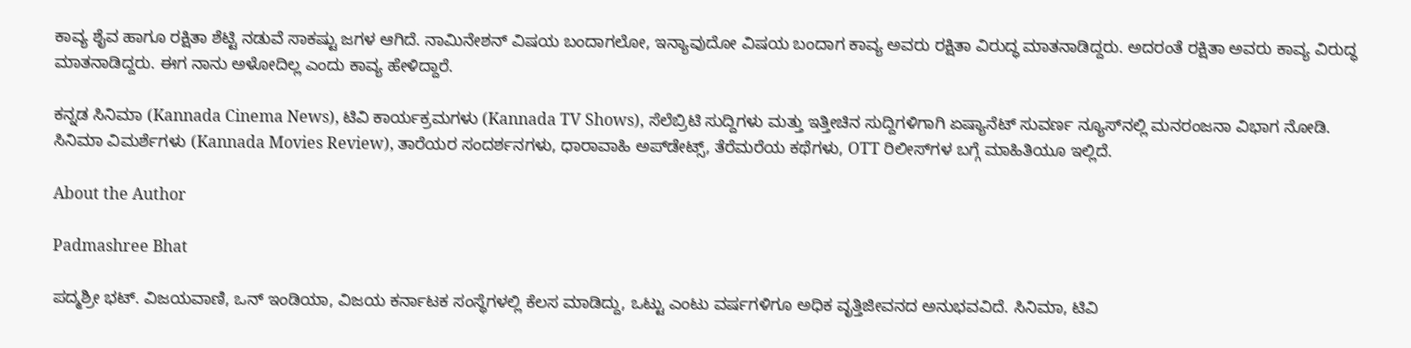ಕಾವ್ಯ ಶೈವ ಹಾಗೂ ರಕ್ಷಿತಾ ಶೆಟ್ಟಿ ನಡುವೆ ಸಾಕಷ್ಟು ಜಗಳ ಆಗಿದೆ. ನಾಮಿನೇಶನ್‌ ವಿಷಯ ಬಂದಾಗಲೋ, ಇನ್ಯಾವುದೋ ವಿಷಯ ಬಂದಾಗ ಕಾವ್ಯ ಅವರು ರಕ್ಷಿತಾ ವಿರುದ್ಧ ಮಾತನಾಡಿದ್ದರು. ಅದರಂತೆ ರಕ್ಷಿತಾ ಅವರು ಕಾವ್ಯ ವಿರುದ್ಧ ಮಾತನಾಡಿದ್ದರು. ಈಗ ನಾನು ಅಳೋದಿಲ್ಲ ಎಂದು ಕಾವ್ಯ ಹೇಳಿದ್ದಾರೆ.

ಕನ್ನಡ ಸಿನಿಮಾ (Kannada Cinema News), ಟಿವಿ ಕಾರ್ಯಕ್ರಮಗಳು (Kannada TV Shows), ಸೆಲೆಬ್ರಿಟಿ ಸುದ್ದಿಗಳು ಮತ್ತು ಇತ್ತೀಚಿನ ಸುದ್ದಿಗಳಿಗಾಗಿ ಏಷ್ಯಾನೆಟ್ ಸುವರ್ಣ ನ್ಯೂಸ್‌ನಲ್ಲಿ ಮನರಂಜನಾ ವಿಭಾಗ ನೋಡಿ. ಸಿನಿಮಾ ವಿಮರ್ಶೆಗಳು (Kannada Movies Review), ತಾರೆಯರ ಸಂದರ್ಶನಗಳು, ಧಾರಾವಾಹಿ ಅಪ್‌ಡೇಟ್ಸ್‌, ತೆರೆಮರೆಯ ಕಥೆಗಳು, OTT ರಿಲೀಸ್‌ಗಳ ಬಗ್ಗೆ ಮಾಹಿತಿಯೂ ಇಲ್ಲಿದೆ.

About the Author

Padmashree Bhat

ಪದ್ಮಶ್ರೀ ಭಟ್. ವಿಜಯವಾಣಿ, ಒನ್ ಇಂಡಿಯಾ, ವಿಜಯ ಕರ್ನಾಟಕ ಸಂಸ್ಥೆಗಳಲ್ಲಿ ಕೆಲಸ ಮಾಡಿದ್ದು, ಒಟ್ಟು ಎಂಟು ವರ್ಷಗಳಿಗೂ ಅಧಿಕ ವೃತ್ತಿಜೀವನದ ಅನುಭವವಿದೆ. ಸಿನಿಮಾ, ಟಿವಿ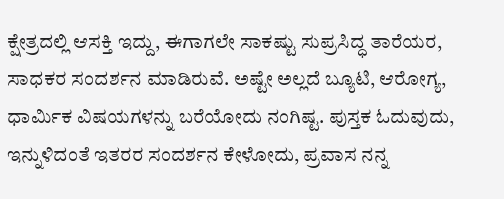ಕ್ಷೇತ್ರದಲ್ಲಿ ಆಸಕ್ತಿ ಇದ್ದು, ಈಗಾಗಲೇ ಸಾಕಷ್ಟು ಸುಪ್ರಸಿದ್ಧ ತಾರೆಯರ, ಸಾಧಕರ ಸಂದರ್ಶನ ಮಾಡಿರುವೆ. ಅಷ್ಟೇ ಅಲ್ಲದೆ ಬ್ಯೂಟಿ, ಆರೋಗ್ಯ, ಧಾರ್ಮಿಕ ವಿಷಯಗಳನ್ನು ಬರೆಯೋದು ನಂಗಿಷ್ಟ. ಪುಸ್ತಕ ಓದುವುದು, ಇನ್ನುಳಿದಂತೆ ಇತರರ ಸಂದರ್ಶನ ಕೇಳೋದು, ಪ್ರವಾಸ ನನ್ನ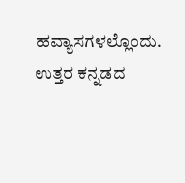ಹವ್ಯಾಸಗಳಲ್ಲೊಂದು. ಉತ್ತರ ಕನ್ನಡದ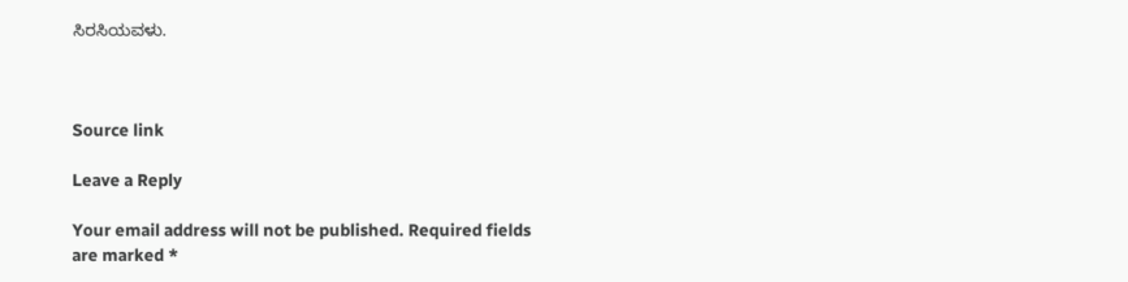ಸಿರಸಿಯವಳು.



Source link

Leave a Reply

Your email address will not be published. Required fields are marked *